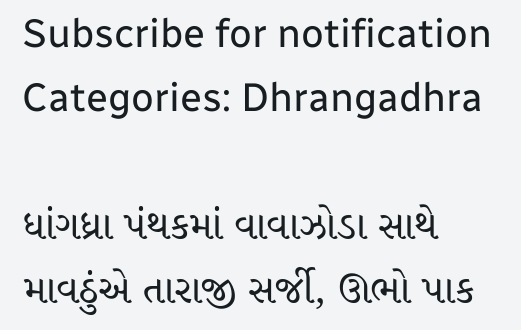Subscribe for notification
Categories: Dhrangadhra

ધાંગધ્રા પંથકમાં વાવાઝોડા સાથે માવઠુંએ તારાજી સર્જી, ઊભો પાક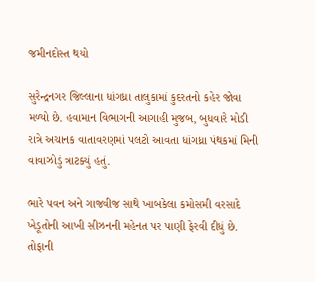જમીનદોસ્ત થયો

સુરેન્દ્રનગર જિલ્લાના ધાંગધ્રા તાલુકામાં કુદરતનો કહેર જોવા મળ્યો છે. હવામાન વિભાગની આગાહી મુજબ, બુધવારે મોડી રાત્રે અચાનક વાતાવરણમાં પલટો આવતા ધાંગધ્રા પંથકમાં મિની વાવાઝોડું ત્રાટક્યું હતું.

ભારે પવન અને ગાજવીજ સાથે ખાબકેલા કમોસમી વરસાદે ખેડૂતોની આખી સીઝનની મહેનત પર પાણી ફેરવી દીધું છે. તોફાની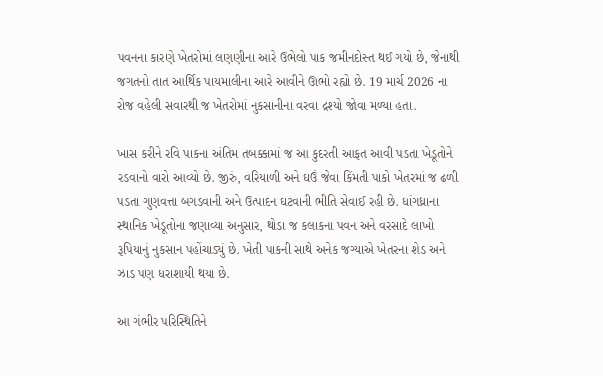પવનના કારણે ખેતરોમાં લણણીના આરે ઉભેલો પાક જમીનદોસ્ત થઈ ગયો છે, જેનાથી જગતનો તાત આર્થિક પાયમાલીના આરે આવીને ઊભો રહ્યો છે. 19 માર્ચ 2026 ના રોજ વહેલી સવારથી જ ખેતરોમાં નુકસાનીના વરવા દ્રશ્યો જોવા મળ્યા હતા.

ખાસ કરીને રવિ પાકના અંતિમ તબક્કામાં જ આ કુદરતી આફત આવી પડતા ખેડૂતોને રડવાનો વારો આવ્યો છે. જીરું, વરિયાળી અને ઘઉં જેવા કિંમતી પાકો ખેતરમાં જ ઢળી પડતા ગુણવત્તા બગડવાની અને ઉત્પાદન ઘટવાની ભીતિ સેવાઈ રહી છે. ધાંગધ્રાના સ્થાનિક ખેડૂતોના જણાવ્યા અનુસાર, થોડા જ કલાકના પવન અને વરસાદે લાખો રૂપિયાનું નુકસાન પહોંચાડ્યું છે. ખેતી પાકની સાથે અનેક જગ્યાએ ખેતરના શેડ અને ઝાડ પણ ધરાશાયી થયા છે.

આ ગંભીર પરિસ્થિતિને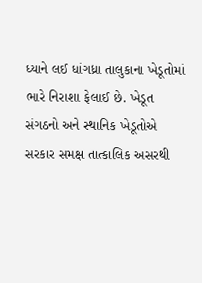ધ્યાને લઈ ધાંગધ્રા તાલુકાના ખેડૂતોમાં ભારે નિરાશા ફેલાઈ છે. ખેડૂત સંગઠનો અને સ્થાનિક ખેડૂતોએ સરકાર સમક્ષ તાત્કાલિક અસરથી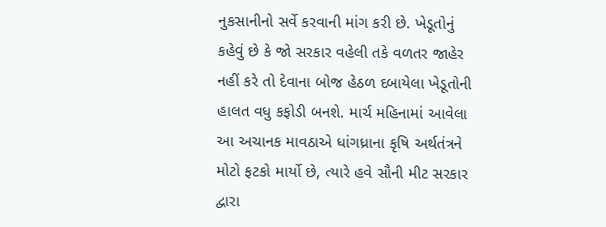નુકસાનીનો સર્વે કરવાની માંગ કરી છે. ખેડૂતોનું કહેવું છે કે જો સરકાર વહેલી તકે વળતર જાહેર નહીં કરે તો દેવાના બોજ હેઠળ દબાયેલા ખેડૂતોની હાલત વધુ કફોડી બનશે. માર્ચ મહિનામાં આવેલા આ અચાનક માવઠાએ ધાંગધ્રાના કૃષિ અર્થતંત્રને મોટો ફટકો માર્યો છે, ત્યારે હવે સૌની મીટ સરકાર દ્વારા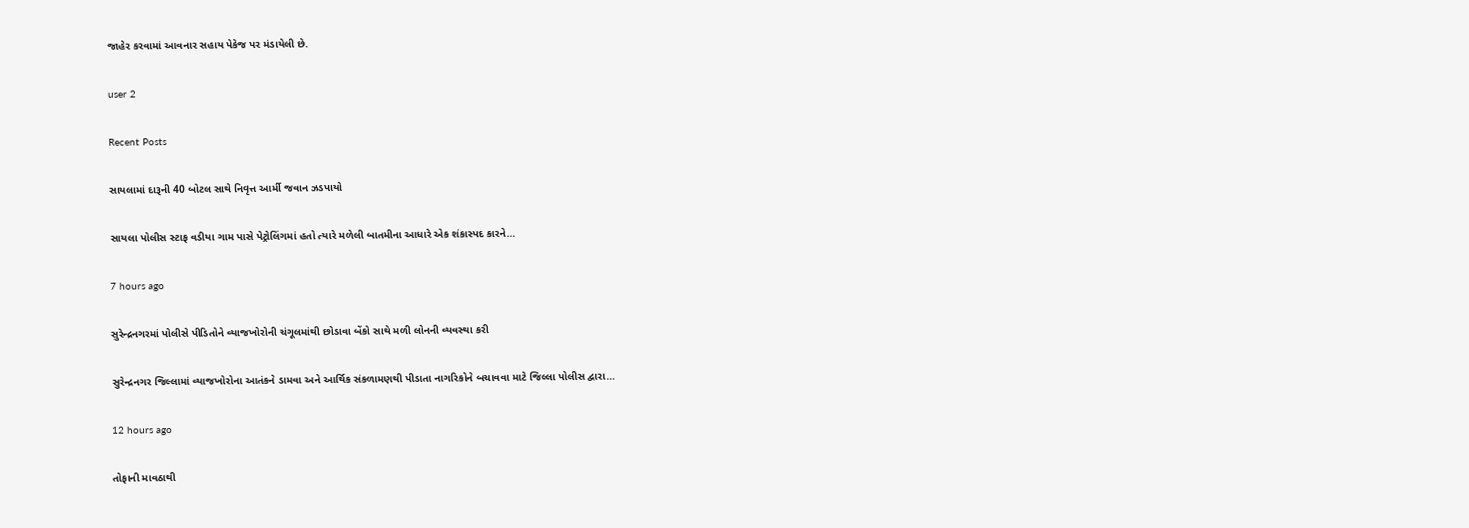જાહેર કરવામાં આવનાર સહાય પેકેજ પર મંડાયેલી છે.

user 2

Recent Posts

સાયલામાં દારૂની 40 બોટલ સાથે નિવૃત્ત આર્મી જવાન ઝડપાયો

સાયલા પોલીસ સ્ટાફ વડીયા ગામ પાસે પેટ્રોલિંગમાં હતો ત્યારે મળેલી બાતમીના આધારે એક શંકાસ્પદ કારને…

7 hours ago

સુરેન્દ્રનગરમાં પોલીસે પીડિતોને વ્યાજખોરોની ચંગૂલમાંથી છોડાવા બેંકો સાથે મળી લોનની વ્યવસ્થા કરી

સુરેન્દ્રનગર જિલ્લામાં વ્યાજખોરોના આતંકને ડામવા અને આર્થિક સંકળામણથી પીડાતા નાગરિકોને બચાવવા માટે જિલ્લા પોલીસ દ્વારા…

12 hours ago

તોફાની માવઠાથી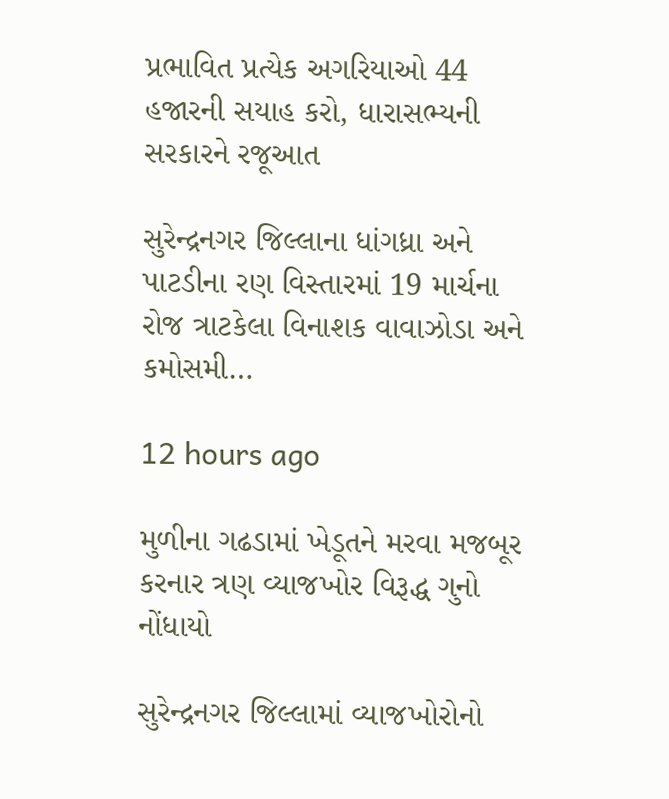પ્રભાવિત પ્રત્યેક અગરિયાઓ 44 હજારની સયાહ કરો, ધારાસભ્યની સરકારને રજૂઆત

સુરેન્દ્રનગર જિલ્લાના ધાંગધ્રા અને પાટડીના રણ વિસ્તારમાં 19 માર્ચના રોજ ત્રાટકેલા વિનાશક વાવાઝોડા અને કમોસમી…

12 hours ago

મુળીના ગઢડામાં ખેડૂતને મરવા મજબૂર કરનાર ત્રણ વ્યાજખોર વિરૂદ્ધ ગુનો નોંધાયો

સુરેન્દ્રનગર જિલ્લામાં વ્યાજખોરોનો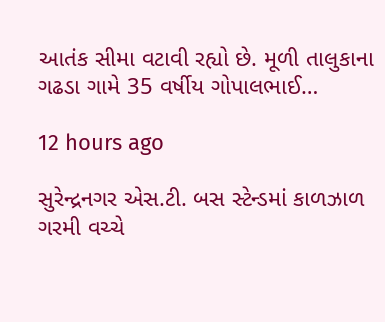આતંક સીમા વટાવી રહ્યો છે. મૂળી તાલુકાના ગઢડા ગામે 35 વર્ષીય ગોપાલભાઈ…

12 hours ago

સુરેન્દ્રનગર એસ.ટી. બસ સ્ટેન્ડમાં કાળઝાળ ગરમી વચ્ચે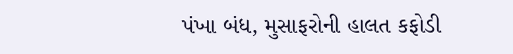પંખા બંધ, મુસાફરોની હાલત કફોડી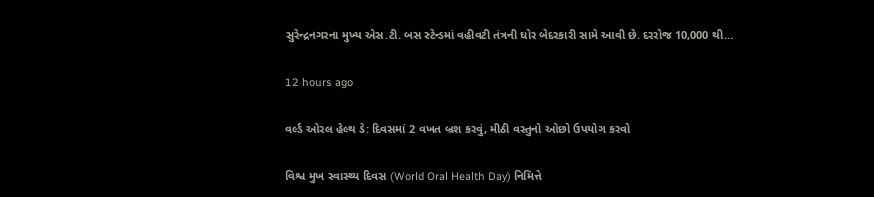સુરેન્દ્રનગરના મુખ્ય એસ.ટી. બસ સ્ટેન્ડમાં વહીવટી તંત્રની ઘોર બેદરકારી સામે આવી છે. દરરોજ 10,000 થી…

12 hours ago

વર્લ્ડ ઓરલ હેલ્થ ડે: દિવસમાં 2 વખત બ્રશ કરવું, મીઠી વસ્તુનો ઓછો ઉપયોગ કરવો

વિશ્વ મુખ સ્વાસ્થ્ય દિવસ (World Oral Health Day) નિમિત્તે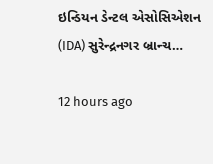ઇન્ડિયન ડેન્ટલ એસોસિએશન (IDA) સુરેન્દ્રનગર બ્રાન્ચ…

12 hours ago